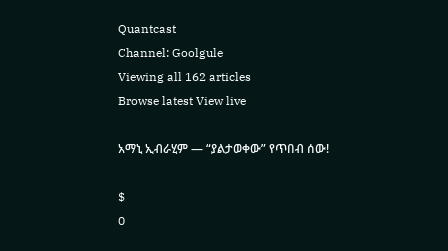Quantcast
Channel: Goolgule
Viewing all 162 articles
Browse latest View live

አማኒ ኢብራሂም — “ያልታወቀው” የጥበብ ሰው!

$
0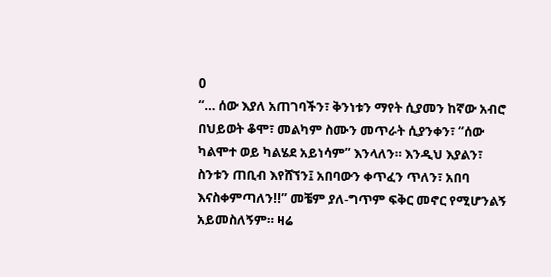0
“… ሰው እያለ አጠገባችን፣ ቅንነቱን ማየት ሲያመን ከኛው አብሮ በህይወት ቆሞ፣ መልካም ስሙን መጥራት ሲያንቀን፣ “ሰው ካልሞተ ወይ ካልሄደ አይነሳም” እንላለን። እንዲህ እያልን፣ ስንቱን ጠቢብ እየሸኘን፤ አበባውን ቀጥፈን ጥለን፣ አበባ እናስቀምጣለን!!” መቼም ያለ-ግጥም ፍቅር መኖር የሚሆንልኝ አይመስለኝም። ዛሬ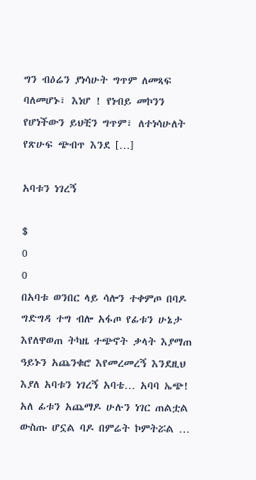ግን ብዕሬን ያነሳሁት ግጥም ለመጻፍ ባለመሆኑ፣ እነሆ ! የነብይ መኮንን የሆነችውን ይህቺን ግጥም፣ ለተነሳሁለት የጽሁፍ ጭብጥ እንደ […]

አባቱን ነገረኝ

$
0
0
በአባቱ ወንበር ላይ ሳሎን ተቀምጦ በባዶ ግድግዳ ተግ ብሎ አፋጦ የፊቱን ሁኔታ እየለዋወጠ ትካዜ ተጭኖት ቃላት እያማጠ ዓይኑን አጨንቁሮ እየመረመረኝ እንደዚህ እያለ አባቱን ነገረኝ አባቴ… አባባ ኤጭ! አለ ፊቱን አጨማዶ ሁሉን ነገር ጠልቷል ውስጡ ሆኗል ባዶ በምሬት ኮምትሯል …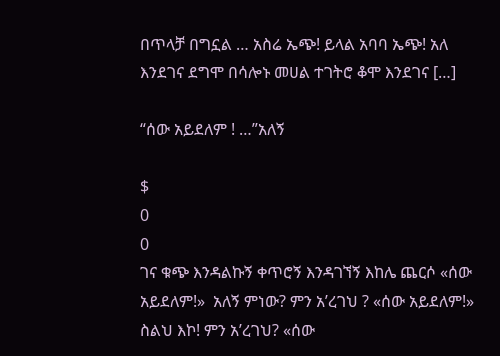በጥላቻ በግኗል … አስሬ ኤጭ! ይላል አባባ ኤጭ! አለ እንደገና ደግሞ በሳሎኑ መሀል ተገትሮ ቆሞ እንደገና […]

“ሰው አይደለም ! …”አለኝ

$
0
0
ገና ቁጭ እንዳልኩኝ ቀጥሮኝ እንዳገኘኝ እከሌ ጨርሶ «ሰው አይደለም!»  አለኝ ምነው? ምን አ’ረገህ ? «ሰው አይደለም!» ስልህ እኮ! ምን አ’ረገህ? «ሰው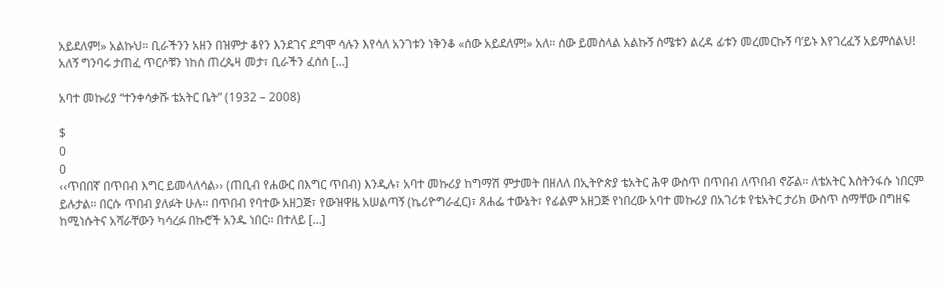አይደለም!» አልኩህ። ቢራችንን አዘን በዝምታ ቆየን እንደገና ደግሞ ሳሉን እየሳለ አንገቱን ነቅንቆ «ሰው አይደለም!» አለ። ሰው ይመስላል አልኩኝ ስሜቱን ልረዳ ፊቱን መረመርኩኝ ባ’ይኑ እየገረፈኝ አይምሰልህ! አለኝ ግንባሩ ታጠፈ ጥርሶቹን ነከሰ ጠረጴዛ መታ፣ ቢራችን ፈሰሰ […]

አባተ መኩሪያ “ተንቀሳቃሹ ቴአትር ቤት” (1932 – 2008)

$
0
0
‹‹ጥበበኛ በጥበብ እግር ይመላለሳል›› (ጠቢብ የሐውር በእግር ጥበብ) እንዲሉ፣ አባተ መኩሪያ ከግማሽ ምታመት በዘለለ በኢትዮጵያ ቴአትር ሕዋ ውስጥ በጥበብ ለጥበብ ኖሯል፡፡ ለቴአትር እስትንፋሱ ነበርም ይሉታል፡፡ በርሱ ጥበብ ያለፉት ሁሉ፡፡ በጥበብ የባተው አዘጋጅ፣ የውዝዋዜ አሠልጣኝ (ኬሪዮግራፈር)፣ ጸሐፌ ተውኔት፣ የፊልም አዘጋጅ የነበረው አባተ መኩሪያ በአገሪቱ የቴአትር ታሪክ ውስጥ ስማቸው በግዘፍ ከሚነሱትና አሻራቸውን ካሳረፉ በኩሮች አንዱ ነበር፡፡ በተለይ […]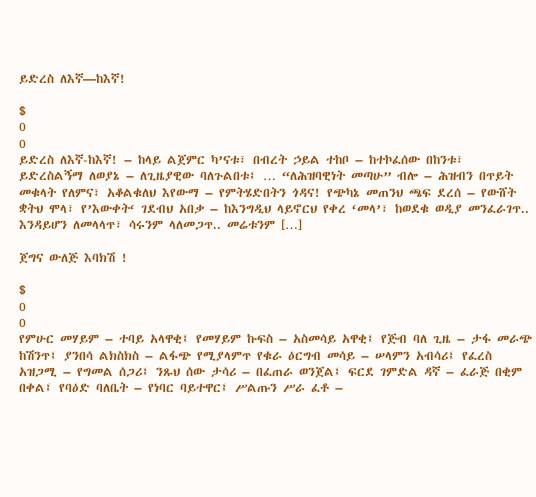ይድረስ ለእኛ—ከእኛ!

$
0
0
ይድረስ ለእኛ-ከእኛ! – ከላይ ልጀምር ካ’ናቱ፣ በብረት ኃይል ተከቦ – ከተኮፈሰው በከንቱ፣ ይድረስልኝማ ለወያኔ – ለጊዜያዊው ባለጉልበቱ፤ … “ለሕዝባዊነት መጣሁ” ብሎ – ሕዝብን በጥይት መቁላት የለምና፣ አቆልቁለህ እየውማ – የምትሄድበትን ጎዳና! የጭካኔ መጠንህ ጫፍ ደረሰ – የውሸት ቋትህ ሞላ፣ የ’እውቀት‘ ገደብህ አበቃ – ከእንግዲህ ላይኖርህ የቀረ ‘መላ’፣ ከወደቁ ወዲያ መንፈራገጥ.. እንዳይሆን ለመላላጥ፣ ሳሩንም ላለመጋጥ.. መሬቱንም […]

ጀግና ውለጅ እባክሽ !

$
0
0
የምሁር መሃይም – ተባይ አላዋቂ፤ የመሃይም ኩፍስ – አስመሳይ አዋቂ፤ የጅብ ባለ ጊዜ – ታፋ መራጭ ከሽንጥ፤ ያንበሳ ልክስክስ – ልፋጭ የሚያላምጥ የቁራ ዕርግብ መሳይ – ሠላምን አብሳሪ፤ የፈረስ አዝጋሚ – የግመል ሰጋሪ፤ ንጹህ ሰው ታሳሪ – በፈጠራ ወንጀል፤ ፍርደ ገምድል ዳኛ – ፈራጅ በቂም በቀል፤ የባዕድ ባለቤት – የነባር ባይተዋር፤ ሥልጡን ሥራ ፈቶ –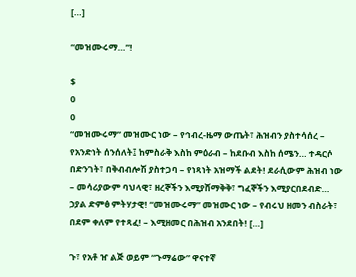[…]

“መዝሙሩማ…”!

$
0
0
“መዝሙሩማ” መዝሙር ነው – የኅብረ-ዜማ ውጤት፣ ሕዝብን ያስተሳሰረ – የአንድነት ሰንሰለት፤ ከምስራቅ እስከ ምዕራብ – ከደቡብ እስከ ሰሜን… ተዳርሶ በድንገት፣ በቅብብሎሽ ያስተጋባ – የነጻነት አዝማች ልደት! ደራሲውም ሕዝብ ነው – መሳሪያውም ባህላዊ፣ ዘረኞችን እሚያሸማቅቅ፣ ግፈኞችን እሚያርበደብድ…       ኃያል ድምፅ ምትሃታዊ! “መዝሙሩማ” መዝሙር ነው – የብሩህ ዘመን ብስራት፣ በደም ቀለም የተጻፈ! – እሚዘመር በሕዝብ አንደበት! […]

ጉ፣ የአቶ ዠ ልጅ ወይም “ጉማሬው” ዋናተኛ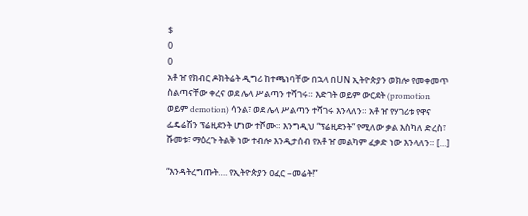$
0
0
አቶ ዠ የክብር ዶክትሬት ዲግሪ ከተጫነባቸው በኋላ በUN ኢትዮጵያን ወክሎ የመቀመጥ ስልጣናቸው ቀረና ወደ ሌላ ሥልጣን ተሻገሩ። እድገት ወይም ውርደት (promotion ወይም demotion) ሳንል፣ ወደ ሌላ ሥልጣን ተሻገሩ እንላለን። አቶ ዠ የሃገሪቱ የዋና ፌዴሬሽን ፕሬዚደንት ሆነው ተሾሙ። እንግዲህ “ፕሬዚደንት” የሚለው ቃል እስካለ ድረስ፣ ሹመቱ፣ ማዕረጉ ትልቅ ነው ተብሎ እንዲታሰብ የአቶ ዠ መልካም ፈቃድ ነው እንላለን። […]

“እንዳትረግጡት…. የኢትዮጵያን ዐፈር –መሬት!”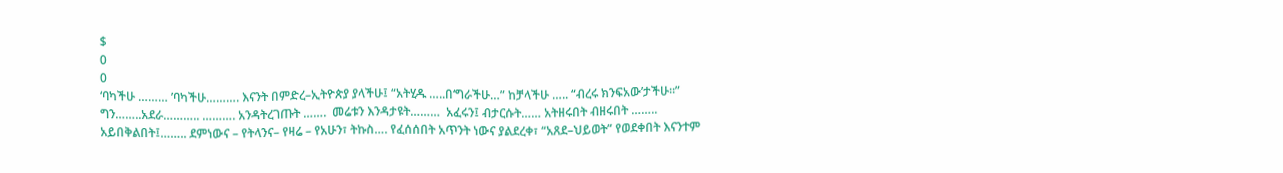$
0
0
‘ባካችሁ ……… ’ባካችሁ………. እናንት በምድረ–ኢትዮጵያ ያላችሁ፤ “አትሂዱ …..በ‘ግራችሁ…” ከቻላችሁ ….. “ብረሩ ክንፍአው’ታችሁ።” ግን……..አደራ……….. ………. አንዳትረገጡት …….  መሬቱን እንዳታዩት………  አፈሩን፤ ብታርሱት…… አትዘሩበት ብዘሩበት …….. አይበቅልበት፤…….. ደምነውና – የትላንና– የዛሬ – የአሁን፣ ትኩስ…. የፈሰሰበት አጥንት ነውና ያልደረቀ፣ “አጸደ–ህይወት” የወደቀበት እናንተም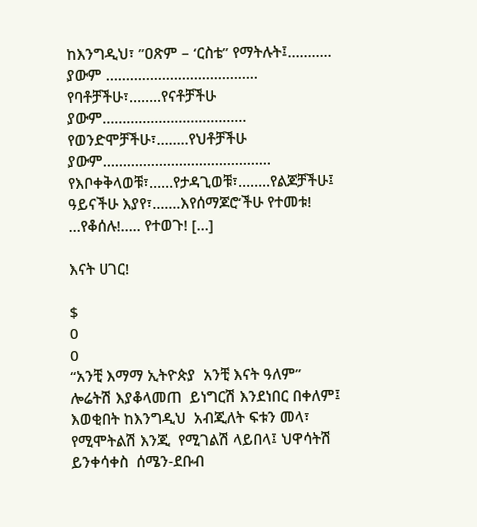ከእንግዲህ፣ ”ዐጽም – ‘ርስቴ” የማትሉት፤……….. ያውም ……………………………….. የባቶቻችሁ፣……..የናቶቻችሁ ያውም……………………………… የወንድሞቻችሁ፣……..የህቶቻችሁ ያውም…………………………………… የእቦቀቅላወቹ፣……የታዳጊወቹ፣……..የልጆቻችሁ፤ ዓይናችሁ እያየ፣…….እየሰማጆሮ‘ችሁ የተመቱ! …የቆሰሉ!….. የተወጉ! […]

እናት ሀገር!

$
0
0
“አንቺ እማማ ኢትዮጵያ  አንቺ እናት ዓለም” ሎሬትሽ እያቆላመጠ  ይነግርሽ እንደነበር በቀለም፤ እወቂበት ከእንግዲህ  አብጂለት ፍቱን መላ፣ የሚሞትልሽ እንጂ  የሚገልሽ ላይበላ፤ ህዋሳትሽ ይንቀሳቀስ  ሰሜን-ደቡብ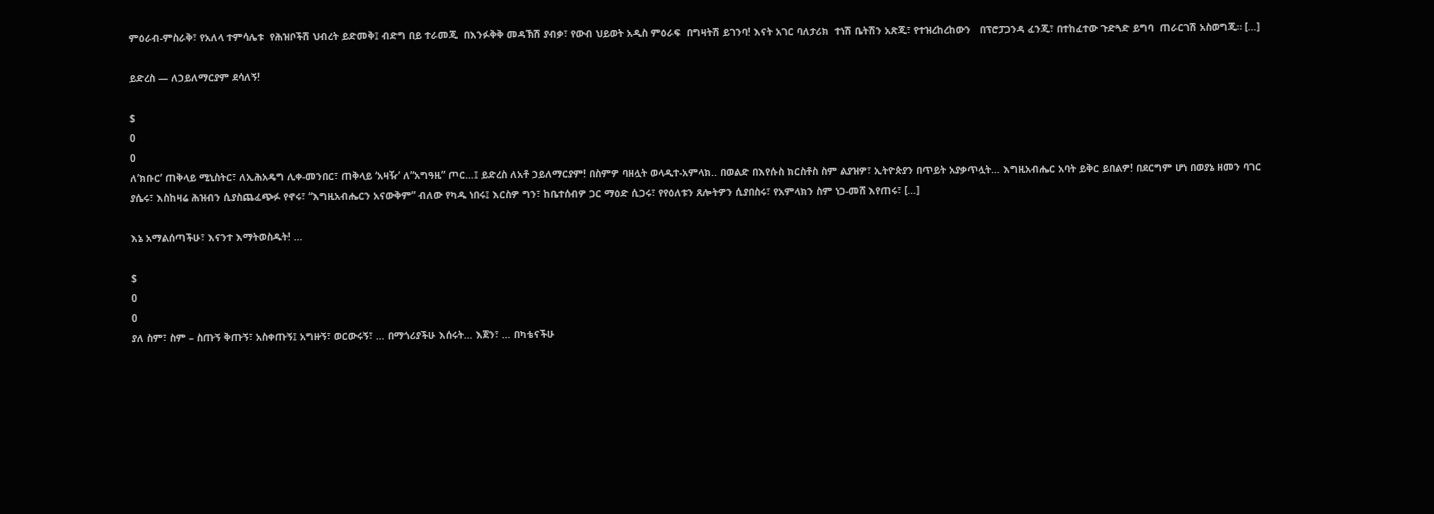ምዕራብ-ምስራቅ፣ የአለላ ተምሳሌቱ  የሕዝቦችሽ ህብረት ይድመቅ፤ ብድግ በይ ተራመጂ  በእንፉቅቅ መዳኽሽ ያብቃ፣ የውብ ህይወት አዲስ ምዕራፍ  በግዛትሽ ይገንባ! እናት አገር ባለታሪክ  ተነሽ ቤትሽን አጽጂ፣ የተዝረከረከውን   በፕሮፓጋንዳ ፈንጂ፣ በተከፈተው ጉድጓድ ይግባ  ጠራርገሽ አስወግጂ። […]

ይድረስ — ለኃይለማርያም ደሳለኝ!

$
0
0
ለ’ክቡር’ ጠቅላይ ሚኒስትር፣ ለኢሕአዴግ ሊቀ-መንበር፣ ጠቅላይ ‘አዛዥ’ ለ”አግዓዚ” ጦር…፤ ይድረስ ለአቶ ኃይለማርያም! በስምዎ ባዘሏት ወላዲተ-አምላክ.. በወልድ በእየሱስ ክርስቶስ ስም ልያዝዎ፣ ኢትዮጵያን በጥይት አያቃጥሏት… እግዚአብሔር አባት ይቅር ይበልዎ! በደርግም ሆነ በወያኔ ዘመን ባገር ያሴሩ፣ እስከዛሬ ሕዝብን ሲያስጨፈጭፉ የኖሩ፣ “እግዚአብሔርን አናውቅም” ብለው የካዱ ነበሩ፤ እርስዎ ግን፣ ከቤተሰብዎ ጋር ማዕድ ሲጋሩ፣ የየዕለቱን ጸሎትዎን ሲያበስሩ፣ የአምላክን ስም ነጋ-መሸ እየጠሩ፣ […]

እኔ አማልሰጣችሁ፣ እናንተ እማትወስዱት! …

$
0
0
ያለ ስም፣ ስም – ስጡኝ ቅጡኝ፣ አስቀጡኝ፤ አግዙኝ፣ ወርውሩኝ፣ … በማጎሪያችሁ እሰሩት… እጀን፣ … በካቴናችሁ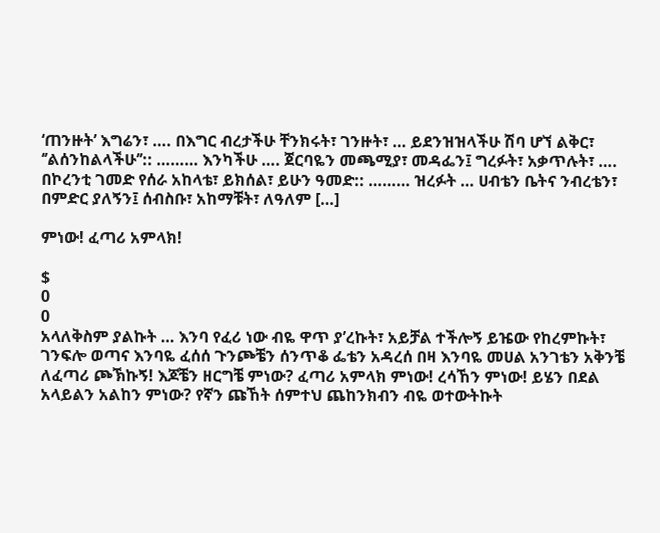‘ጠንዙት’ እግሬን፣ …. በእግር ብረታችሁ ቸንክሩት፣ ገንዙት፣ … ይደንዝዝላችሁ ሽባ ሆኘ ልቅር፣ ‘’ልሰንከልላችሁ’’:: ……… እንካችሁ …. ጀርባዬን መጫሚያ፣ መዳፌን፤ ግረፉት፣ አቃጥሉት፣ …. በኮረንቲ ገመድ የሰራ አከላቴ፣ ይክሰል፣ ይሁን ዓመድ:: ……… ዝረፉት … ሀብቴን ቤትና ንብረቴን፣ በምድር ያለኝን፤ ሰብስቡ፣ አከማቹት፣ ለዓለም […]

ምነው! ፈጣሪ አምላክ!

$
0
0
አላለቅስም ያልኩት … እንባ የፈሪ ነው ብዬ ዋጥ ያ’ረኩት፣ አይቻል ተችሎኝ ይዤው የከረምኩት፣ ገንፍሎ ወጣና እንባዬ ፈሰሰ ጉንጮቼን ሰንጥቆ ፌቴን አዳረሰ በዛ እንባዬ መሀል አንገቴን አቅንቼ ለፈጣሪ ጮኽኩኝ! እጆቼን ዘርግቼ ምነው? ፈጣሪ አምላክ ምነው! ረሳኸን ምነው! ይሄን በደል አላይልን አልከን ምነው? የኛን ጩኸት ሰምተህ ጨከንክብን ብዬ ወተውትኩት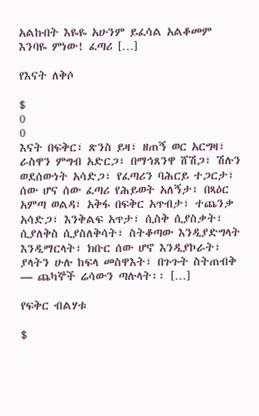አልኩበት እዬዬ አሁንም ይፈሳል አልቆመም እንባዬ ምነው! ፈጣሪ […]

የእናት ለቅሶ

$
0
0
እናት በፍቅር፣ ጽንስ ይዛ፣ ዘጠኝ ወር አርግዛ፣ ራስዋን ምግብ አድርጋ፣ በማኅጸንዋ ሸሽጋ፣ ሽሉን ወደሰውነት አሳድጋ፣ የፈጣሪን ባሕርይ ተጋርታ፣ ሰው ሆና ሰው ፈጣሪ የሕይወት አለኝታ፣ በጻዕር አምጣ ወልዳ፣ አቅፋ በፍቅር አጥብታ፣ ተጨንቃ አሳድጋ፣ እንቅልፍ አጥታ፣ ሲስቅ ሲያስቃት፣ ሲያለቅስ ሲያስለቅሳት፣ ስትቆጣው እንዲያድግላት እንዲማርላት፣ ክቡር ሰው ሆኖ እንዲያኮራት፣ ያላትን ሁሉ ከፍላ መስዋእት፣ በጉጉት ስትጠብቅ — ጨካኞች ሬሳውን ጣሉላት፡፡ […]

የፍቅር ብልሃቱ

$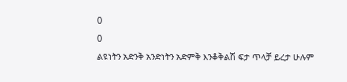0
0
ልዩነትን አድንቅ አንድነትን አድምቅ እንቆቅልሽ ፍታ ጥላቻ ይረታ ሁሉም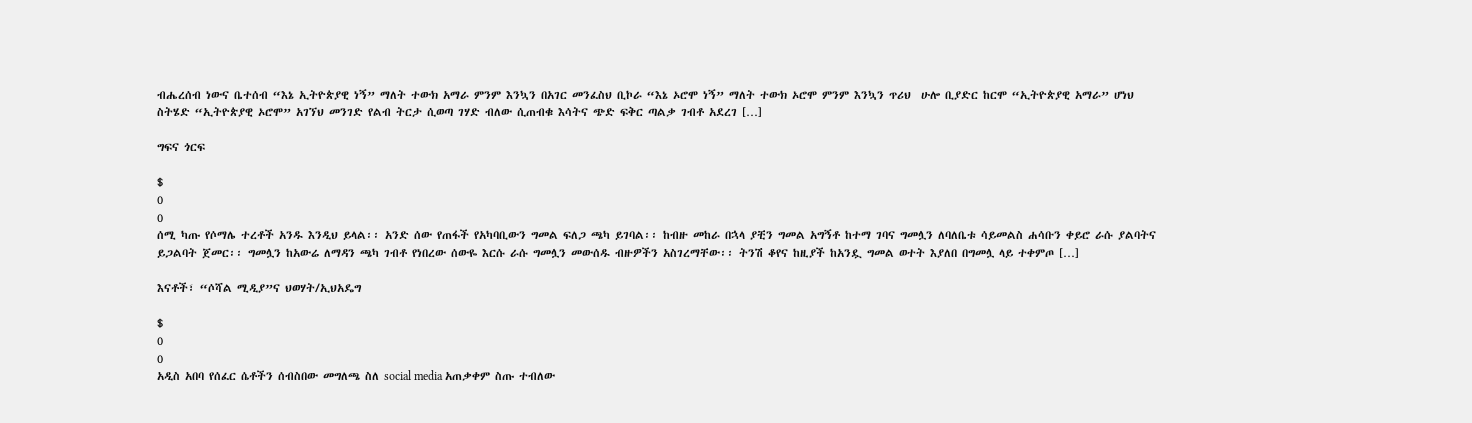ብሔረሰብ ነውና ቤተሰብ “እኔ ኢትዮጵያዊ ነኝ” ማለት ተውክ አማራ ምንም እንኳን በአገር መንፈስህ ቢኮራ “እኔ ኦሮሞ ነኝ” ማለት ተውክ ኦሮሞ ምንም እንኳን ጥሪህ  ሁሎ ቢያድር ከርሞ “ኢትዮጵያዊ አማራ” ሆነህ ስትሄድ “ኢትዮጵያዊ ኦሮሞ” አገኘህ መንገድ የልብ ትርታ ሲወጣ ገሃድ ብለው ሲጠብቁ እሳትና ጭድ ፍቅር ጣልቃ ገብቶ አደረገ […]

ግፍና ጎርፍ

$
0
0
ሰሚ ካጡ የሶማሌ ተረቶች አንዱ እንዲህ ይላል፡፡ አንድ ሰው የጠፋች የአካባቢውን ግመል ፍለጋ ጫካ ይገባል፡፡ ከብዙ መከራ በኋላ ያቺን ግመል አግኝቶ ከተማ ገባና ግመሏን ለባለቤቱ ሳይመልስ ሐሳቡን ቀይሮ ራሱ ያልባትና ይጋልባት ጀመር፡፡ ግመሏን ከአውሬ ለማዳን ጫካ ገብቶ የነበረው ሰውዬ እርሱ ራሱ ግመሏን መውሰዱ ብዙዎችን አስገረማቸው፡፡ ትንሽ ቆየና ከዚያች ከአንዷ ግመል ወተት እያለበ በግመሏ ላይ ተቀምጦ […]

እናቶች፣ “ሶሻል ሚዲያ”ና ህወሃት/ኢህአዴግ

$
0
0
አዲስ አበባ የሰፈር ሴቶችን ሰብስበው መግለጫ ስለ social media አጠቃቀም ስጡ ተብለው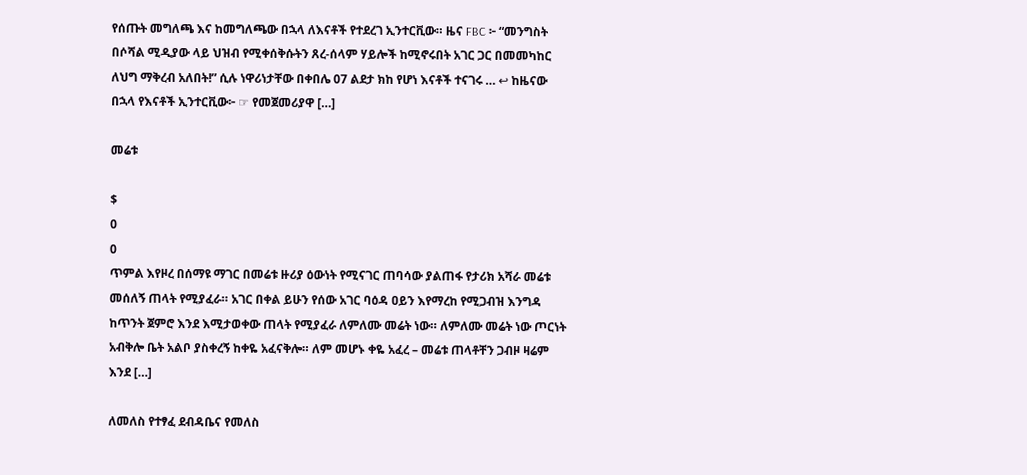የሰጡት መግለጫ እና ከመግለጫው በኋላ ለእናቶች የተደረገ ኢንተርቪው። ዜና FBC ፦ “መንግስት በሶሻል ሚዲያው ላይ ህዝብ የሚቀሰቅሱትን ጸረ-ሰላም ሃይሎች ከሚኖሩበት አገር ጋር በመመካከር ለህግ ማቅረብ አለበት!” ሲሉ ነዋሪነታቸው በቀበሌ 07 ልደታ ክከ የሆነ እናቶች ተናገሩ … ↩ ከዜናው በኋላ የእናቶች ኢንተርቪው፦ ☞ የመጀመሪያዋ […]

መሬቱ

$
0
0
ጥምል እየዞረ በሰማዩ ማገር በመሬቱ ዙሪያ ዕውነት የሚናገር ጠባሳው ያልጠፋ የታሪክ አሻራ መሬቱ መሰለኝ ጠላት የሚያፈራ። አገር በቀል ይሁን የሰው አገር ባዕዳ ዐይን እየማረከ የሚጋብዝ እንግዳ ከጥንት ጀምሮ እንደ እሚታወቀው ጠላት የሚያፈራ ለምለሙ መሬት ነው። ለምለሙ መሬት ነው ጦርነት አብቅሎ ቤት አልቦ ያስቀረኝ ከቀዬ አፈናቅሎ። ለም መሆኑ ቀዬ አፈረ – መሬቱ ጠላቶቸን ጋብዞ ዛሬም እንደ […]

ለመለስ የተፃፈ ደብዳቤና የመለስ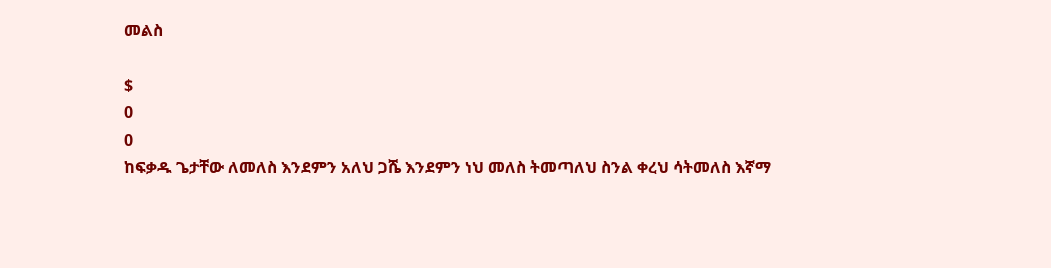መልስ

$
0
0
ከፍቃዱ ጌታቸው ለመለስ እንደምን አለህ ጋሼ እንደምን ነህ መለስ ትመጣለህ ስንል ቀረህ ሳትመለስ እኛማ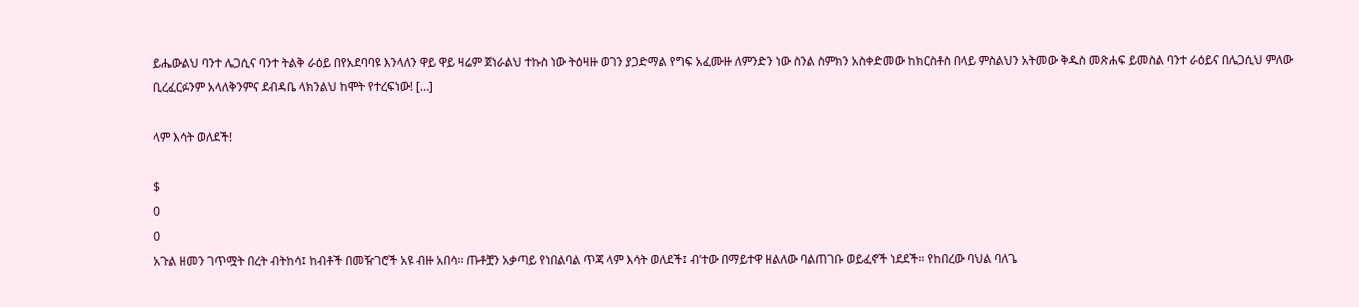ይሔውልህ ባንተ ሌጋሲና ባንተ ትልቅ ራዕይ በየአደባባዩ እንላለን ዋይ ዋይ ዛሬም ጀነራልህ ተኩስ ነው ትዕዛዙ ወገን ያጋድማል የግፍ አፈሙዙ ለምንድን ነው ስንል ስምክን አስቀድመው ከክርስቶስ በላይ ምስልህን አትመው ቅዱስ መጽሐፍ ይመስል ባንተ ራዕይና በሌጋሲህ ምለው ቢረፈርፉንም አላለቅንምና ደብዳቤ ላክንልህ ከሞት የተረፍነው! […]

ላም እሳት ወለደች!

$
0
0
አጉል ዘመን ገጥሟት በረት ብትከሳ፤ ከብቶች በመዥገሮች አዩ ብዙ አበሳ፡፡ ጡቶቿን አቃጣይ የነበልባል ጥጃ ላም እሳት ወለደች፤ ብ’ተው በማይተዋ ዘልለው ባልጠገቡ ወይፈኖች ነደደች፡፡ የከበረው ባህል ባለጌ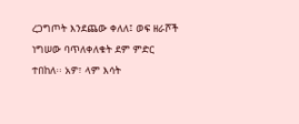ረጋግጦት እንደጨው ቀለለ፤ ወፍ ዘራሾች ነግሠው ባጥለቀለቁት ደም ምድር ተበከለ፡፡ አዎ፣ ላም እሳት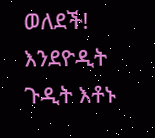ወለደች! እንደዮዲት ጉዲት እቶኑ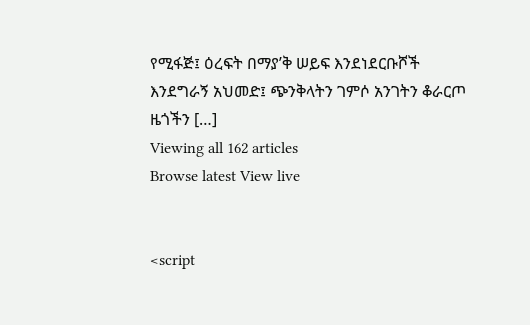የሚፋጅ፤ ዕረፍት በማያ’ቅ ሠይፍ እንደነደርቡሾች እንደግራኝ አህመድ፤ ጭንቅላትን ገምሶ አንገትን ቆራርጦ ዜጎችን […]
Viewing all 162 articles
Browse latest View live


<script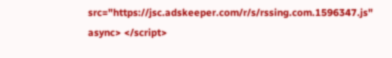src="https://jsc.adskeeper.com/r/s/rssing.com.1596347.js" async> </script>